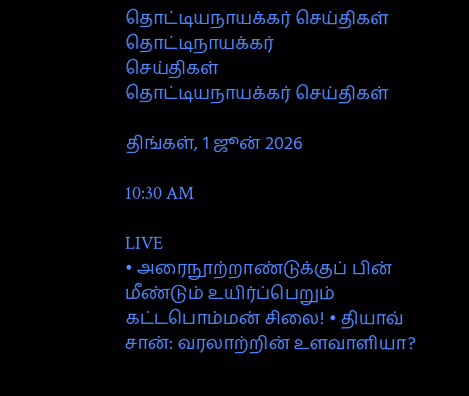தொட்டியநாயக்கர் செய்திகள்
தொட்டிநாயக்கர்
செய்திகள்
தொட்டியநாயக்கர் செய்திகள்

திங்கள், 1 ஜூன் 2026

10:30 AM

LIVE
• அரைநூற்றாண்டுக்குப் பின் மீண்டும் உயிர்ப்பெறும் கட்டபொம்மன் சிலை! • தியாவ் சான்: வரலாற்றின் உளவாளியா?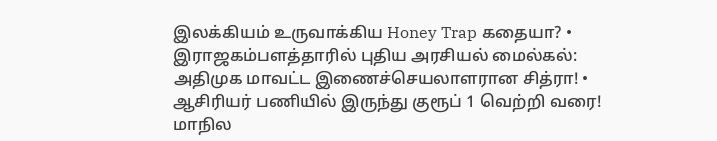இலக்கியம் உருவாக்கிய Honey Trap கதையா? • இராஜகம்பளத்தாரில் புதிய அரசியல் மைல்கல்: அதிமுக மாவட்ட இணைச்செயலாளரான சித்ரா! • ஆசிரியர் பணியில் இருந்து குரூப் 1 வெற்றி வரை! மாநில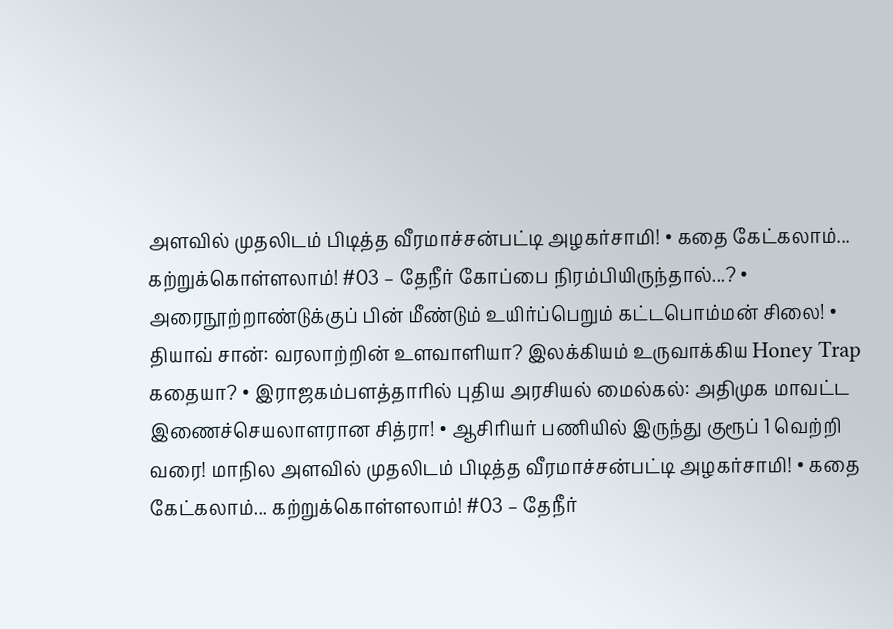அளவில் முதலிடம் பிடித்த வீரமாச்சன்பட்டி அழகர்சாமி! • கதை கேட்கலாம்... கற்றுக்கொள்ளலாம்! #03 – தேநீர் கோப்பை நிரம்பியிருந்தால்...? • அரைநூற்றாண்டுக்குப் பின் மீண்டும் உயிர்ப்பெறும் கட்டபொம்மன் சிலை! • தியாவ் சான்: வரலாற்றின் உளவாளியா? இலக்கியம் உருவாக்கிய Honey Trap கதையா? • இராஜகம்பளத்தாரில் புதிய அரசியல் மைல்கல்: அதிமுக மாவட்ட இணைச்செயலாளரான சித்ரா! • ஆசிரியர் பணியில் இருந்து குரூப் 1 வெற்றி வரை! மாநில அளவில் முதலிடம் பிடித்த வீரமாச்சன்பட்டி அழகர்சாமி! • கதை கேட்கலாம்... கற்றுக்கொள்ளலாம்! #03 – தேநீர்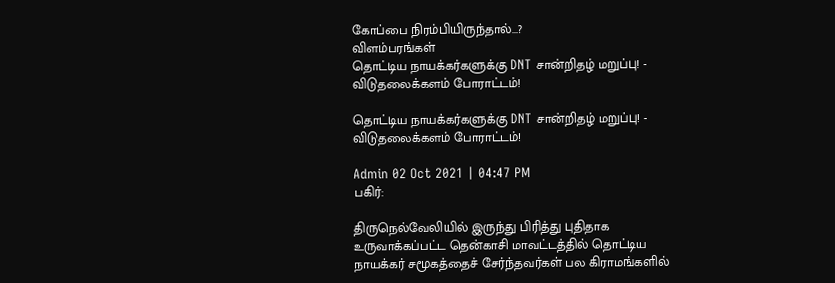கோப்பை நிரம்பியிருந்தால்...?
விளம்பரங்கள்
தொட்டிய நாயக்கர்களுக்கு DNT சான்றிதழ் மறுப்பு! - விடுதலைக்களம் போராட்டம்!

தொட்டிய நாயக்கர்களுக்கு DNT சான்றிதழ் மறுப்பு! - விடுதலைக்களம் போராட்டம்!

Admin 02 Oct 2021 | 04:47 PM
பகிர்:

திருநெல்வேலியில் இருந்து பிரித்து புதிதாக உருவாக்கப்பட்ட தென்காசி மாவட்டத்தில் தொட்டிய நாயக்கர் சமூகத்தைச் சேர்ந்தவர்கள் பல கிராமங்களில்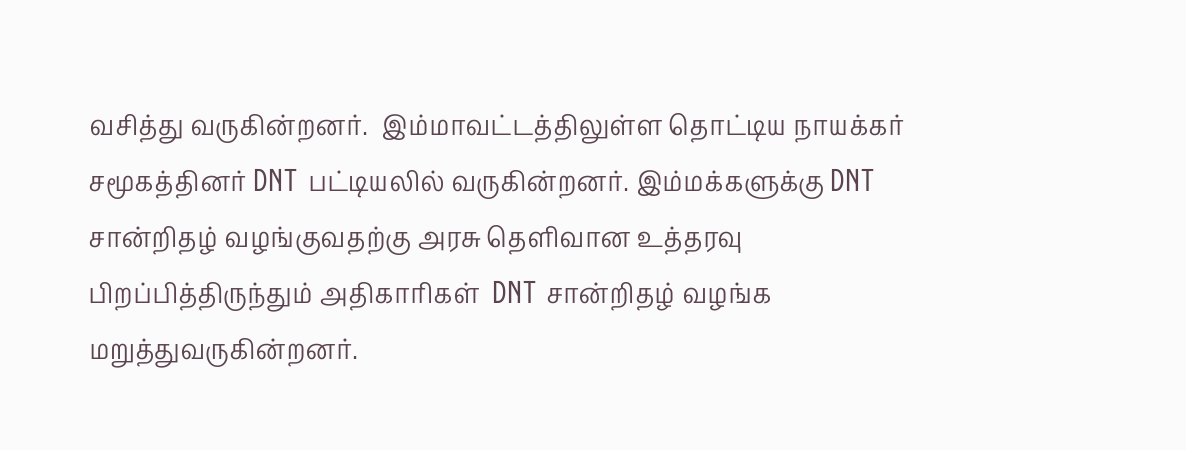வசித்து வருகின்றனர்.  இம்மாவட்டத்திலுள்ள தொட்டிய நாயக்கர் சமூகத்தினர் DNT பட்டியலில் வருகின்றனர். இம்மக்களுக்கு DNT சான்றிதழ் வழங்குவதற்கு அரசு தெளிவான உத்தரவு பிறப்பித்திருந்தும் அதிகாரிகள்  DNT சான்றிதழ் வழங்க மறுத்துவருகின்றனர்.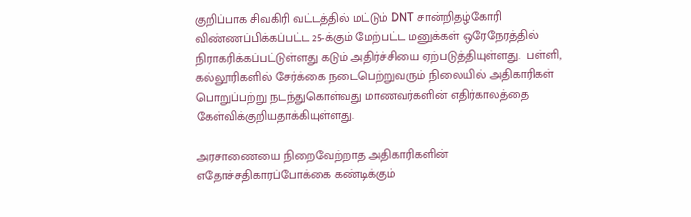குறிப்பாக சிவகிரி வட்டத்தில் மட்டும் DNT சான்றிதழ்கோரி விண்ணப்பிக்கப்பட்ட 25-க்கும் மேற்பட்ட மனுக்கள் ஒரேநேரத்தில் நிராகரிக்கப்பட்டுள்ளது கடும் அதிர்ச்சியை ஏற்படுத்தியுள்ளது.  பள்ளி, கல்லூரிகளில் சேர்க்கை நடைபெற்றுவரும் நிலையில் அதிகாரிகள் பொறுப்பற்று நடந்துகொள்வது மாணவர்களின் எதிர்காலத்தை கேள்விக்குறியதாக்கியுள்ளது.

அரசாணையை நிறைவேற்றாத அதிகாரிகளின் எதோச்சதிகாரப்போக்கை கண்டிக்கும்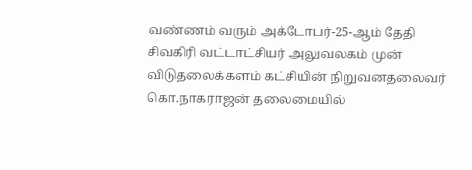வண்ணம் வரும் அக்டோபர்-25-ஆம் தேதி சிவகிரி வட்டாட்சியர் அலுவலகம் முன் விடுதலைக்களம் கட்சியின் நிறுவனதலைவர் கொ.நாகராஜன் தலைமையில்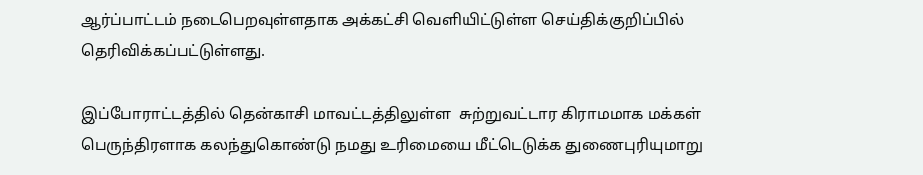ஆர்ப்பாட்டம் நடைபெறவுள்ளதாக அக்கட்சி வெளியிட்டுள்ள செய்திக்குறிப்பில் தெரிவிக்கப்பட்டுள்ளது.

இப்போராட்டத்தில் தென்காசி மாவட்டத்திலுள்ள  சுற்றுவட்டார கிராமமாக மக்கள் பெருந்திரளாக கலந்துகொண்டு நமது உரிமையை மீட்டெடுக்க துணைபுரியுமாறு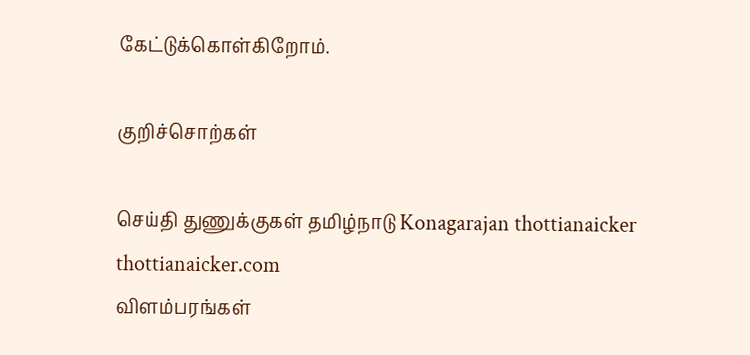கேட்டுக்கொள்கிறோம்.

குறிச்சொற்கள்

செய்தி துணுக்குகள் தமிழ்நாடு Konagarajan thottianaicker thottianaicker.com
விளம்பரங்கள்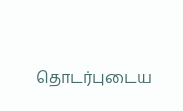தொடர்புடைய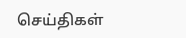செய்திகள்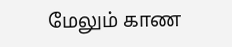மேலும் காண